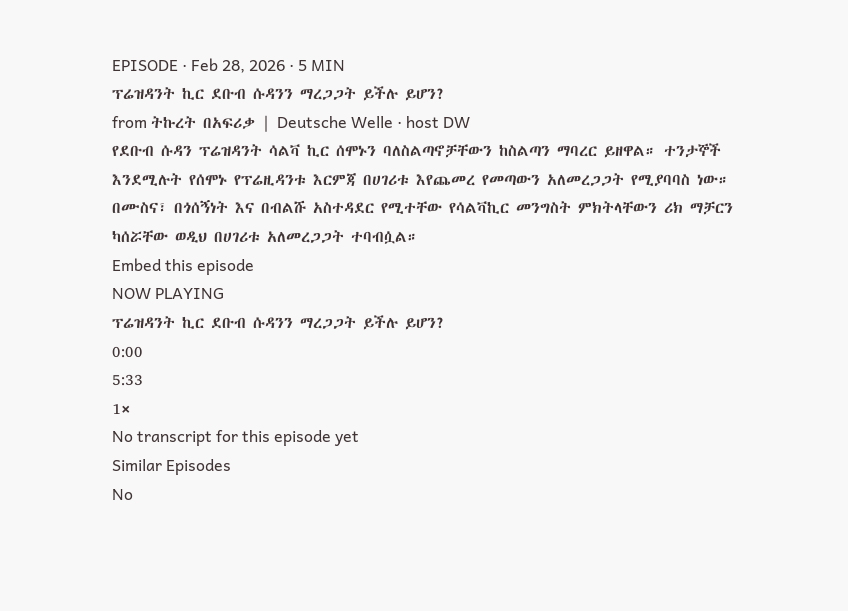EPISODE · Feb 28, 2026 · 5 MIN
ፕሬዝዳንት ኪር ደቡብ ሱዳንን ማረጋጋት ይችሉ ይሆን?
from ትኩረት በአፍሪቃ | Deutsche Welle · host DW
የደቡብ ሱዳን ፕሬዝዳንት ሳልቫ ኪር ሰሞኑን ባለስልጣኖቻቸውን ከስልጣን ማባረር ይዘዋል። ተንታኞች እንደሚሉት የሰሞኑ የፕሬዚዳንቱ እርምጃ በሀገሪቱ እየጨመረ የመጣውን አለመረጋጋት የሚያባባስ ነው። በሙስና፣ በጎሰኝነት እና በብልሹ አስተዳደር የሚተቸው የሳልቫኪር መንግስት ምክትላቸውን ሪክ ማቻርን ካሰሯቸው ወዲህ በሀገሪቱ አለመረጋጋት ተባብሷል።
Embed this episode
NOW PLAYING
ፕሬዝዳንት ኪር ደቡብ ሱዳንን ማረጋጋት ይችሉ ይሆን?
0:00
5:33
1×
No transcript for this episode yet
Similar Episodes
No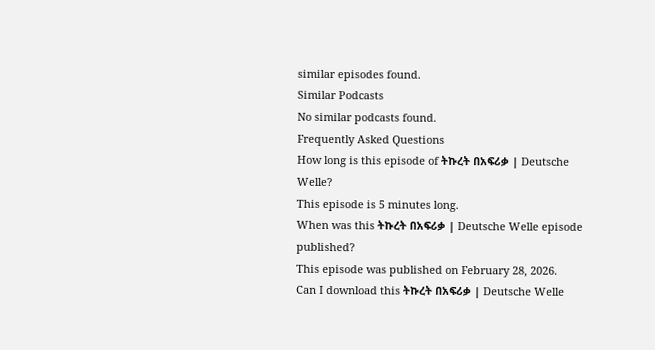similar episodes found.
Similar Podcasts
No similar podcasts found.
Frequently Asked Questions
How long is this episode of ትኩረት በአፍሪቃ | Deutsche Welle?
This episode is 5 minutes long.
When was this ትኩረት በአፍሪቃ | Deutsche Welle episode published?
This episode was published on February 28, 2026.
Can I download this ትኩረት በአፍሪቃ | Deutsche Welle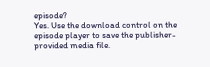episode?
Yes. Use the download control on the episode player to save the publisher-provided media file.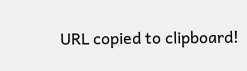URL copied to clipboard!